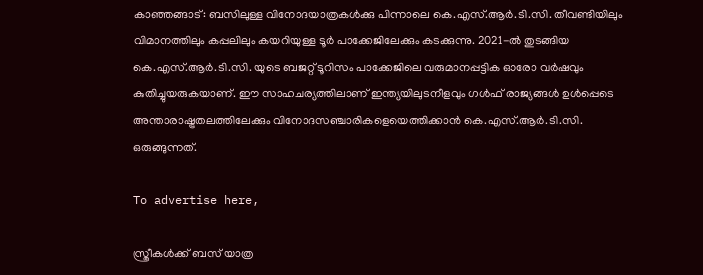കാഞ്ഞങ്ങാട്: ബസിലുള്ള വിനോദയാത്രകൾക്കു പിന്നാലെ കെ.എസ്.ആർ.ടി.സി. തീവണ്ടിയിലും വിമാനത്തിലും കപ്പലിലും കയറിയുള്ള ടൂർ പാക്കേജിലേക്കും കടക്കുന്നു. 2021-ൽ തുടങ്ങിയ കെ.എസ്.ആർ.ടി.സി. യുടെ ബജറ്റ് ടൂറിസം പാക്കേജിലെ വരുമാനപ്പട്ടിക ഓരോ വർഷവും കുതിച്ചുയരുകയാണ്. ഈ സാഹചര്യത്തിലാണ് ഇന്ത്യയിലുടനീളവും ഗൾഫ് രാജ്യങ്ങൾ ഉൾപ്പെടെ അന്താരാഷ്ട്രതലത്തിലേക്കും വിനോദസഞ്ചാരികളെയെത്തിക്കാൻ കെ.എസ്.ആർ.ടി.സി. ഒരുങ്ങുന്നത്.

To advertise here,

സ്ത്രീകൾക്ക് ബസ് യാത്ര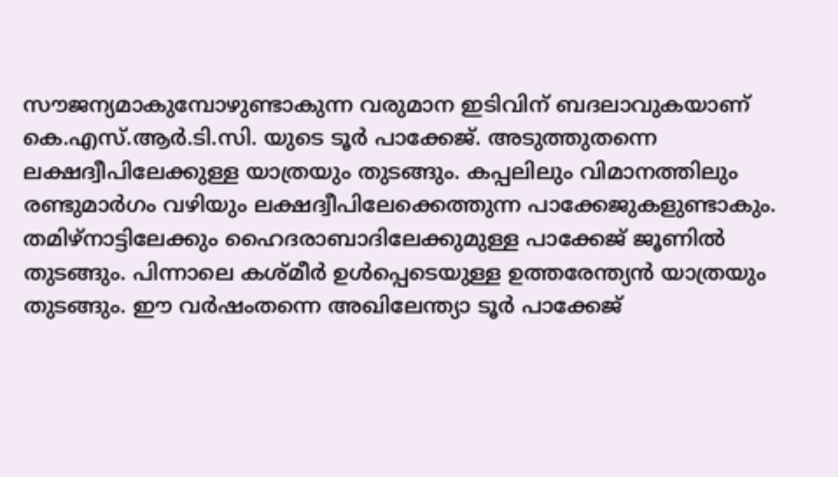സൗജന്യമാകുമ്പോഴുണ്ടാകുന്ന വരുമാന ഇടിവിന് ബദലാവുകയാണ് കെ.എസ്.ആർ.ടി.സി. യുടെ ടൂർ പാക്കേജ്. അടുത്തുതന്നെ ലക്ഷദ്വീപിലേക്കുള്ള യാത്രയും തുടങ്ങും. കപ്പലിലും വിമാനത്തിലും രണ്ടുമാർഗം വഴിയും ലക്ഷദ്വീപിലേക്കെത്തുന്ന പാക്കേജുകളുണ്ടാകും. തമിഴ്‌നാട്ടിലേക്കും ഹൈദരാബാദിലേക്കുമുള്ള പാക്കേജ് ജൂണിൽ തുടങ്ങും. പിന്നാലെ കശ്മീർ ഉൾപ്പെടെയുള്ള ഉത്തരേന്ത്യൻ യാത്രയും തുടങ്ങും. ഈ വർഷംതന്നെ അഖിലേന്ത്യാ ടൂർ പാക്കേജ്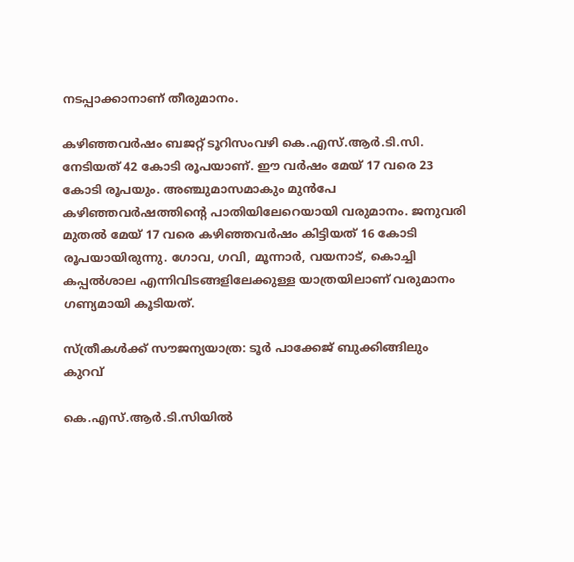നടപ്പാക്കാനാണ് തീരുമാനം.

കഴിഞ്ഞവർഷം ബജറ്റ് ടൂറിസംവഴി കെ.എസ്.ആർ.ടി.സി. നേടിയത് 42 കോടി രൂപയാണ്. ഈ വർഷം മേയ് 17 വരെ 23 കോടി രൂപയും. അഞ്ചുമാസമാകും മുൻപേ കഴിഞ്ഞവർഷത്തിന്റെ പാതിയിലേറെയായി വരുമാനം. ജനുവരി മുതൽ മേയ് 17 വരെ കഴിഞ്ഞവർഷം കിട്ടിയത് 16 കോടി രൂപയായിരുന്നു. ഗോവ, ഗവി, മൂന്നാർ, വയനാട്, കൊച്ചി കപ്പൽശാല എന്നിവിടങ്ങളിലേക്കുള്ള യാത്രയിലാണ് വരുമാനം ഗണ്യമായി കൂടിയത്.

സ്ത്രീകൾക്ക് സൗജന്യയാത്ര: ടൂർ പാക്കേജ് ബുക്കിങ്ങിലും കുറവ്

കെ.എസ്.ആർ.ടി.സിയിൽ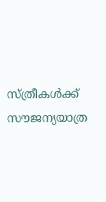സ്ത്രീകൾക്ക് സൗജന്യയാത്ര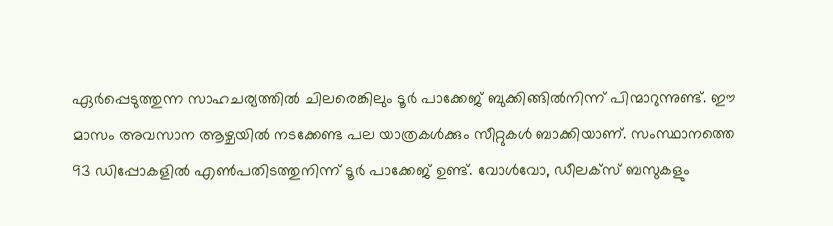ഏർപ്പെടുത്തുന്ന സാഹചര്യത്തിൽ ചിലരെങ്കിലും ടൂർ പാക്കേജ് ബുക്കിങ്ങിൽനിന്ന് പിന്മാറുന്നുണ്ട്. ഈ മാസം അവസാന ആഴ്ചയിൽ നടക്കേണ്ട പല യാത്രകൾക്കും സീറ്റുകൾ ബാക്കിയാണ്. സംസ്ഥാനത്തെ 93 ഡിപ്പോകളിൽ എൺപതിടത്തുനിന്ന്‌ ടൂർ പാക്കേജ് ഉണ്ട്. വോൾവോ, ഡീലക്സ് ബസുകളും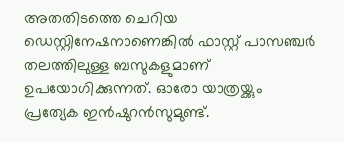അതതിടത്തെ ചെറിയ ഡെസ്റ്റിനേഷനാണെങ്കിൽ ഫാസ്റ്റ് പാസഞ്ചർ തലത്തിലുള്ള ബസുകളുമാണ് ഉപയോഗിക്കുന്നത്. ഓരോ യാത്രയ്ക്കും പ്രത്യേക ഇൻഷുറൻസുമുണ്ട്.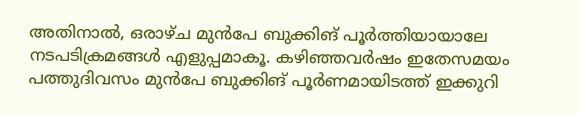അതിനാൽ, ഒരാഴ്ച മുൻപേ ബുക്കിങ് പൂർത്തിയായാലേ നടപടിക്രമങ്ങൾ എളുപ്പമാകൂ. കഴിഞ്ഞവർഷം ഇതേസമയം പത്തുദിവസം മുൻപേ ബുക്കിങ് പൂർണമായിടത്ത് ഇക്കുറി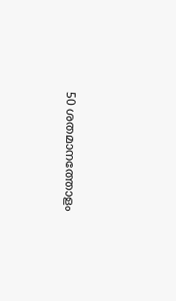50 ശതമാനത്തോളം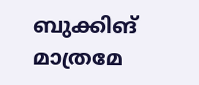ബുക്കിങ് മാത്രമേ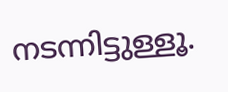നടന്നിട്ടുള്ളൂ.